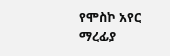የሞስኮ አየር ማረፊያ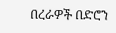በረራዎች በድሮን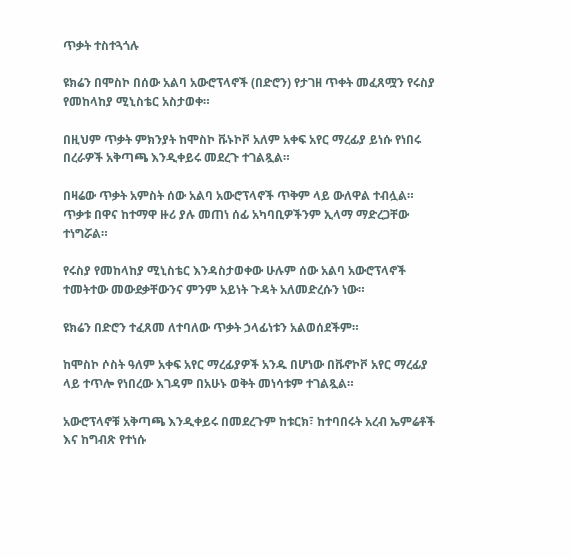ጥቃት ተስተጓጎሉ

ዩክሬን በሞስኮ በሰው አልባ አውሮፕላኖች (በድሮን) የታገዘ ጥቀት መፈጸሟን የሩስያ የመከላከያ ሚኒስቴር አስታወቀ።

በዚህም ጥቃት ምክንያት ከሞስኮ ቩኑኮቮ አለም አቀፍ አየር ማረፊያ ይነሱ የነበሩ በረራዎች አቅጣጫ እንዲቀይሩ መደረጉ ተገልጿል።

በዛሬው ጥቃት አምስት ሰው አልባ አውሮፕላኖች ጥቅም ላይ ውለዋል ተብሏል። ጥቃቱ በዋና ከተማዋ ዙሪ ያሉ መጠነ ሰፊ አካባቢዎችንም ኢላማ ማድረጋቸው ተነግሯል።

የሩስያ የመከላከያ ሚኒስቴር እንዳስታወቀው ሁሉም ሰው አልባ አውሮፕላኖች ተመትተው መውደቃቸውንና ምንም አይነት ጉዳት አለመድረሱን ነው።

ዩክሬን በድሮን ተፈጸመ ለተባለው ጥቃት ኃላፊነቱን አልወሰደችም።

ከሞስኮ ሶስት ዓለም አቀፍ አየር ማረፊያዎች አንዱ በሆነው በቩኖኮቮ አየር ማረፊያ ላይ ተጥሎ የነበረው እገዳም በአሁኑ ወቅት መነሳቱም ተገልጿል።

አውሮፕላኖቹ አቅጣጫ እንዲቀይሩ በመደረጉም ከቱርክ፣ ከተባበሩት አረብ ኤምሬቶች እና ከግብጽ የተነሱ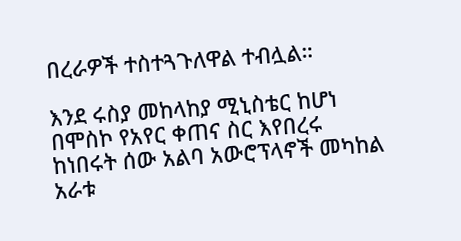በረራዎች ተስተጓጉለዋል ተብሏል።

እንደ ሩስያ መከላከያ ሚኒስቴር ከሆነ በሞስኮ የአየር ቀጠና ስር እየበረሩ ከነበሩት ሰው አልባ አውሮፕላኖች መካከል አራቱ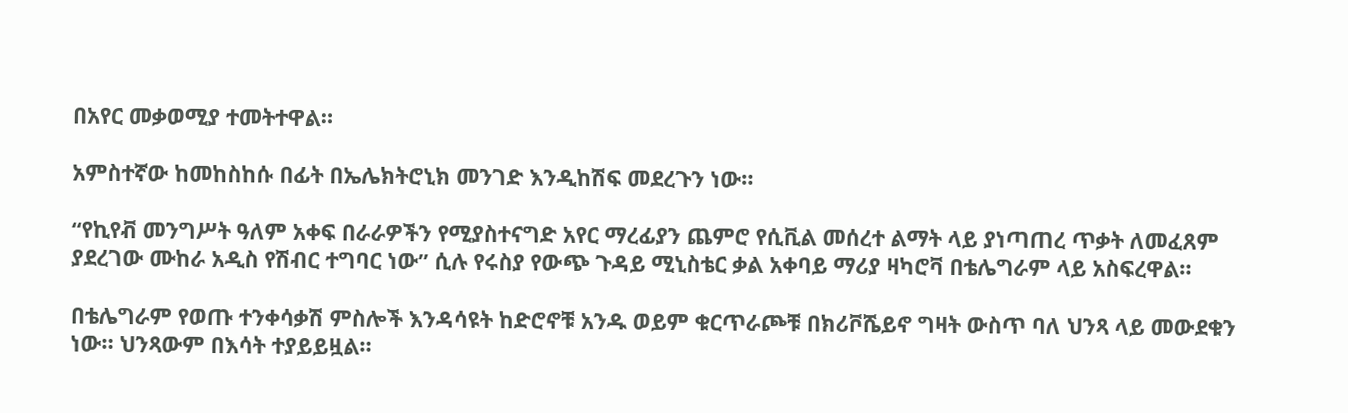በአየር መቃወሚያ ተመትተዋል።

አምስተኛው ከመከስከሱ በፊት በኤሌክትሮኒክ መንገድ እንዲከሽፍ መደረጉን ነው።

“የኪየቭ መንግሥት ዓለም አቀፍ በራራዎችን የሚያስተናግድ አየር ማረፊያን ጨምሮ የሲቪል መሰረተ ልማት ላይ ያነጣጠረ ጥቃት ለመፈጸም ያደረገው ሙከራ አዲስ የሽብር ተግባር ነው” ሲሉ የሩስያ የውጭ ጉዳይ ሚኒስቴር ቃል አቀባይ ማሪያ ዛካሮቫ በቴሌግራም ላይ አስፍረዋል።

በቴሌግራም የወጡ ተንቀሳቃሽ ምስሎች እንዳሳዩት ከድሮኖቹ አንዱ ወይም ቁርጥራጮቹ በክሪቮሼይኖ ግዛት ውስጥ ባለ ህንጻ ላይ መውደቁን ነው። ህንጻውም በእሳት ተያይይዟል።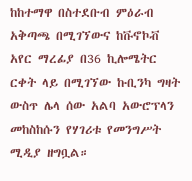ከከተማዋ በስተደቡብ ምዕራብ አቅጣጫ በሚገኘውና ከቩኖኮቭ አየር ማረፊያ በ36 ኪሎሜትር ርቀት ላይ በሚገኘው ኩቢንካ ግዛት ውስጥ ሌላ ሰው አልባ አውሮፕላን መከስከሱን የሃገሪቱ የመንግሥት ሚዲያ ዘግቧል።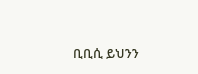ቢቢሲ ይህንን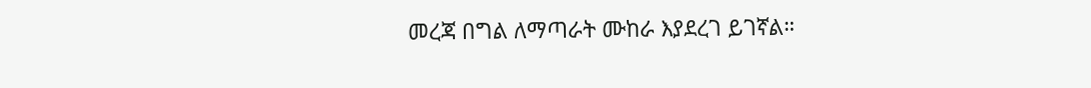መረጃ በግል ለማጣራት ሙከራ እያደረገ ይገኛል።